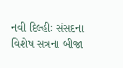નવી દિલ્હીઃ સંસદના વિશેષ સત્રના બીજા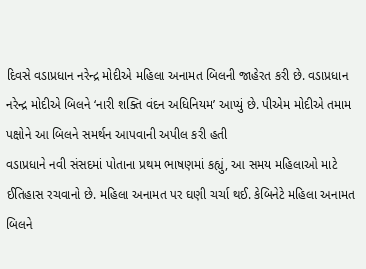દિવસે વડાપ્રધાન નરેન્દ્ર મોદીએ મહિલા અનામત બિલની જાહેરત કરી છે. વડાપ્રધાન નરેન્દ્ર મોદીએ બિલને ‘નારી શક્તિ વંદન અધિનિયમ’ આપ્યું છે. પીએમ મોદીએ તમામ પક્ષોને આ બિલને સમર્થન આપવાની અપીલ કરી હતી
વડાપ્રધાને નવી સંસદમાં પોતાના પ્રથમ ભાષણમાં કહ્યું, આ સમય મહિલાઓ માટે ઈતિહાસ રચવાનો છે. મહિલા અનામત પર ઘણી ચર્ચા થઈ. કેબિનેટે મહિલા અનામત બિલને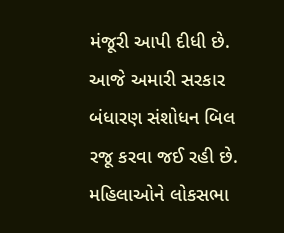મંજૂરી આપી દીધી છે. આજે અમારી સરકાર બંધારણ સંશોધન બિલ રજૂ કરવા જઈ રહી છે. મહિલાઓને લોકસભા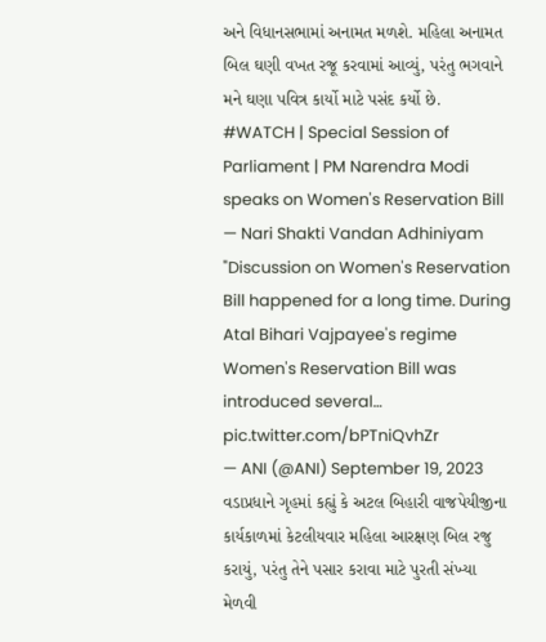અને વિધાનસભામાં અનામત મળશે. મહિલા અનામત બિલ ઘણી વખત રજૂ કરવામાં આવ્યું, પરંતુ ભગવાને મને ઘણા પવિત્ર કાર્યો માટે પસંદ કર્યો છે.
#WATCH | Special Session of Parliament | PM Narendra Modi speaks on Women's Reservation Bill — Nari Shakti Vandan Adhiniyam
"Discussion on Women's Reservation Bill happened for a long time. During Atal Bihari Vajpayee's regime Women's Reservation Bill was introduced several… pic.twitter.com/bPTniQvhZr
— ANI (@ANI) September 19, 2023
વડાપ્રધાને ગૃહમાં કહ્યું કે અટલ બિહારી વાજપેયીજીના કાર્યકાળમાં કેટલીયવાર મહિલા આરક્ષણ બિલ રજુ કરાયું, પરંતુ તેને પસાર કરાવા માટે પુરતી સંખ્યા મેળવી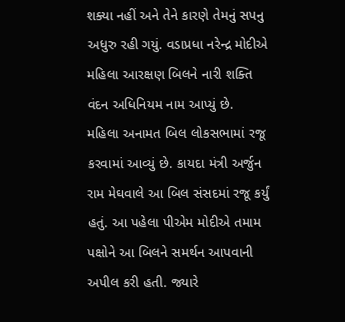શક્યા નહીં અને તેને કારણે તેમનું સપનુ અધુરુ રહી ગયું. વડાપ્રધા નરેન્દ્ર મોદીએ મહિલા આરક્ષણ બિલને નારી શક્તિ વંદન અધિનિયમ નામ આપ્યું છે.
મહિલા અનામત બિલ લોકસભામાં રજૂ કરવામાં આવ્યું છે. કાયદા મંત્રી અર્જુન રામ મેઘવાલે આ બિલ સંસદમાં રજૂ કર્યું હતું. આ પહેલા પીએમ મોદીએ તમામ પક્ષોને આ બિલને સમર્થન આપવાની અપીલ કરી હતી. જ્યારે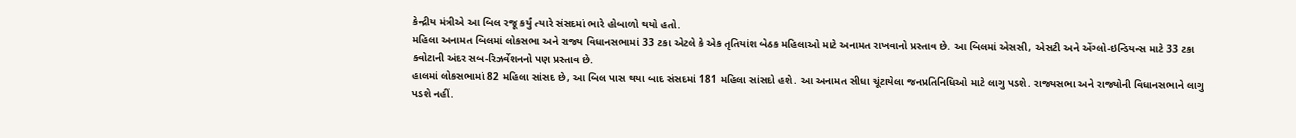કેન્દ્રીય મંત્રીએ આ બિલ રજૂ કર્યું ત્યારે સંસદમાં ભારે હોબાળો થયો હતો.
મહિલા અનામત બિલમાં લોકસભા અને રાજ્ય વિધાનસભામાં 33 ટકા એટલે કે એક તૃતિયાંશ બેઠક મહિલાઓ માટે અનામત રાખવાનો પ્રસ્તાવ છે. આ બિલમાં એસસી, એસટી અને એંગ્લો-ઇન્ડિયન્સ માટે 33 ટકા ક્વોટાની અંદર સબ-રિઝર્વેશનનો પણ પ્રસ્તાવ છે.
હાલમાં લોકસભામાં 82 મહિલા સાંસદ છે, આ બિલ પાસ થયા બાદ સંસદમાં 181 મહિલા સાંસદો હશે. આ અનામત સીધા ચૂંટાયેલા જનપ્રતિનિધિઓ માટે લાગુ પડશે. રાજ્યસભા અને રાજ્યોની વિધાનસભાને લાગુ પડશે નહીં.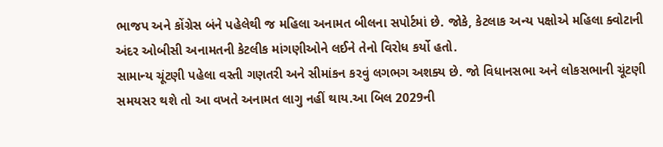ભાજપ અને કોંગ્રેસ બંને પહેલેથી જ મહિલા અનામત બીલના સપોર્ટમાં છે. જોકે, કેટલાક અન્ય પક્ષોએ મહિલા ક્વોટાની અંદર ઓબીસી અનામતની કેટલીક માંગણીઓને લઈને તેનો વિરોધ કર્યો હતો.
સામાન્ય ચૂંટણી પહેલા વસ્તી ગણતરી અને સીમાંકન કરવું લગભગ અશક્ય છે. જો વિધાનસભા અને લોકસભાની ચૂંટણી સમયસર થશે તો આ વખતે અનામત લાગુ નહીં થાય.આ બિલ 2029ની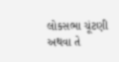લોકસભા ચૂંટણી અથવા તે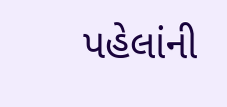પહેલાંની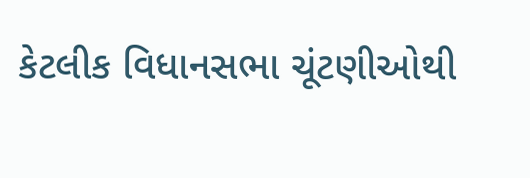કેટલીક વિધાનસભા ચૂંટણીઓથી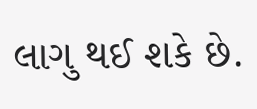લાગુ થઈ શકે છે.